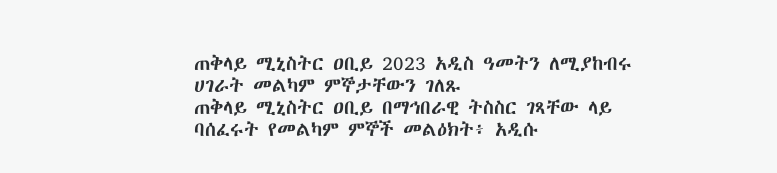ጠቅላይ ሚኒስትር ዐቢይ 2023 አዲስ ዓመትን ለሚያከብሩ ሀገራት መልካም ምኞታቸውን ገለጹ
ጠቅላይ ሚኒስትር ዐቢይ በማኅበራዊ ትስስር ገጻቸው ላይ ባሰፈሩት የመልካም ምኞች መልዕክት፥ አዲሱ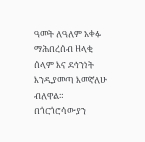ዓመት ለዓለም አቀፉ ማሕበረሰብ ዘላቂ ሰላም እና ደኅንነት እንዲያመጣ እመኛለሁ ብለዋል።
በጎርጎሮሳውያን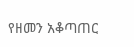የዘመን አቆጣጠር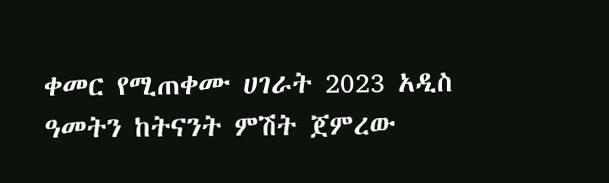ቀመር የሚጠቀሙ ሀገራት 2023 አዲስ ዓመትን ከትናንት ምሽት ጀምረው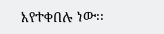እየተቀበሉ ነው፡፡